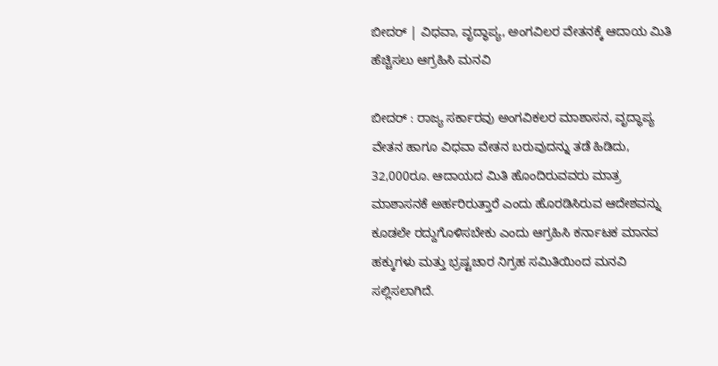ಬೀದರ್ | ವಿಧವಾ, ವೃದ್ಧಾಪ್ಯ, ಅಂಗವಿಲರ ವೇತನಕ್ಕೆ ಆದಾಯ ಮಿತಿ ಹೆಚ್ಚಿಸಲು ಆಗ್ರಹಿಸಿ ಮನವಿ

ಬೀದರ್ : ರಾಜ್ಯ ಸರ್ಕಾರವು ಅಂಗವಿಕಲರ ಮಾಶಾಸನ, ವೃದ್ಧಾಪ್ಯ ವೇತನ ಹಾಗೂ ವಿಧವಾ ವೇತನ ಬರುವುದನ್ನು ತಡೆ ಹಿಡಿದು, 32,000ರೂ. ಆದಾಯದ ಮಿತಿ ಹೊಂದಿರುವವರು ಮಾತ್ರ ಮಾಶಾಸನಕೆ ಅರ್ಹರಿರುತ್ತಾರೆ ಎಂದು ಹೊರಡಿಸಿರುವ ಆದೇಶವನ್ನು ಕೂಡಲೇ ರದ್ದುಗೊಳಿಸಬೇಕು ಎಂದು ಆಗ್ರಹಿಸಿ ಕರ್ನಾಟಕ ಮಾನವ ಹಕ್ಕುಗಳು ಮತ್ತು ಭ್ರಷ್ಟಚಾರ ನಿಗ್ರಹ ಸಮಿತಿಯಿಂದ ಮನವಿ ಸಲ್ಲಿಸಲಾಗಿದೆ.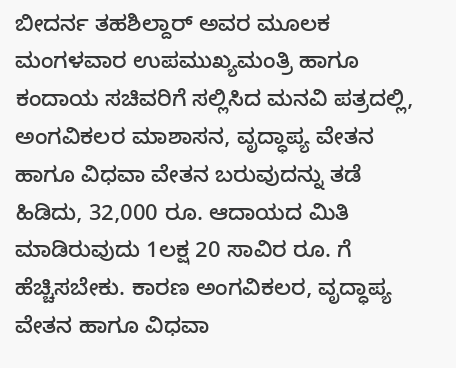ಬೀದರ್ನ ತಹಶಿಲ್ದಾರ್ ಅವರ ಮೂಲಕ ಮಂಗಳವಾರ ಉಪಮುಖ್ಯಮಂತ್ರಿ ಹಾಗೂ ಕಂದಾಯ ಸಚಿವರಿಗೆ ಸಲ್ಲಿಸಿದ ಮನವಿ ಪತ್ರದಲ್ಲಿ, ಅಂಗವಿಕಲರ ಮಾಶಾಸನ, ವೃದ್ಧಾಪ್ಯ ವೇತನ ಹಾಗೂ ವಿಧವಾ ವೇತನ ಬರುವುದನ್ನು ತಡೆ ಹಿಡಿದು, 32,000 ರೂ. ಆದಾಯದ ಮಿತಿ ಮಾಡಿರುವುದು 1ಲಕ್ಷ 20 ಸಾವಿರ ರೂ. ಗೆ ಹೆಚ್ಚಿಸಬೇಕು. ಕಾರಣ ಅಂಗವಿಕಲರ, ವೃದ್ಧಾಪ್ಯ ವೇತನ ಹಾಗೂ ವಿಧವಾ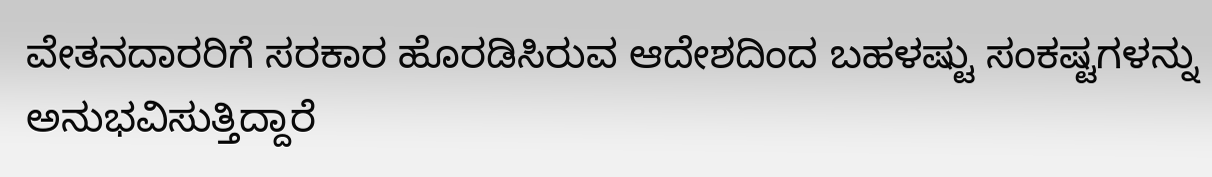ವೇತನದಾರರಿಗೆ ಸರಕಾರ ಹೊರಡಿಸಿರುವ ಆದೇಶದಿಂದ ಬಹಳಷ್ಟು ಸಂಕಷ್ಟಗಳನ್ನು ಅನುಭವಿಸುತ್ತಿದ್ದಾರೆ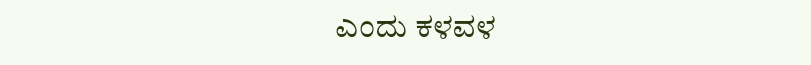ಎಂದು ಕಳವಳ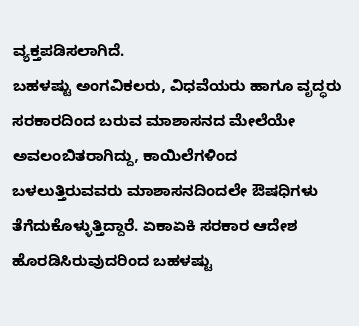ವ್ಯಕ್ತಪಡಿಸಲಾಗಿದೆ.
ಬಹಳಷ್ಟು ಅಂಗವಿಕಲರು, ವಿಧವೆಯರು ಹಾಗೂ ವೃದ್ಧರು ಸರಕಾರದಿಂದ ಬರುವ ಮಾಶಾಸನದ ಮೇಲೆಯೇ ಅವಲಂಬಿತರಾಗಿದ್ದು, ಕಾಯಿಲೆಗಳಿಂದ ಬಳಲುತ್ತಿರುವವರು ಮಾಶಾಸನದಿಂದಲೇ ಔಷಧಿಗಳು ತೆಗೆದುಕೊಳ್ಳುತ್ತಿದ್ದಾರೆ. ಏಕಾಏಕಿ ಸರಕಾರ ಆದೇಶ ಹೊರಡಿಸಿರುವುದರಿಂದ ಬಹಳಷ್ಟು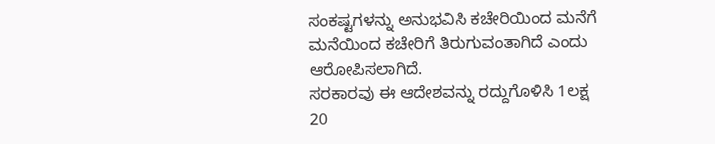ಸಂಕಷ್ಟಗಳನ್ನು ಅನುಭವಿಸಿ ಕಚೇರಿಯಿಂದ ಮನೆಗೆ ಮನೆಯಿಂದ ಕಚೇರಿಗೆ ತಿರುಗುವಂತಾಗಿದೆ ಎಂದು ಆರೋಪಿಸಲಾಗಿದೆ.
ಸರಕಾರವು ಈ ಆದೇಶವನ್ನು ರದ್ದುಗೊಳಿಸಿ 1ಲಕ್ಷ 20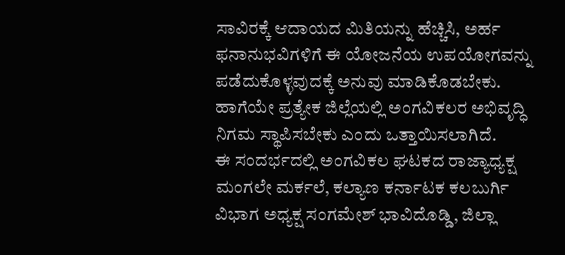ಸಾವಿರಕ್ಕೆ ಆದಾಯದ ಮಿತಿಯನ್ನು ಹೆಚ್ಚಿಸಿ, ಅರ್ಹ ಫನಾನುಭವಿಗಳಿಗೆ ಈ ಯೋಜನೆಯ ಉಪಯೋಗವನ್ನು ಪಡೆದುಕೊಳ್ಳವುದಕ್ಕೆ ಅನುವು ಮಾಡಿಕೊಡಬೇಕು. ಹಾಗೆಯೇ ಪ್ರತ್ಯೇಕ ಜಿಲ್ಲೆಯಲ್ಲಿ ಅಂಗವಿಕಲರ ಅಭಿವೃದ್ಧಿ ನಿಗಮ ಸ್ಥಾಪಿಸಬೇಕು ಎಂದು ಒತ್ತಾಯಿಸಲಾಗಿದೆ.
ಈ ಸಂದರ್ಭದಲ್ಲಿ ಅಂಗವಿಕಲ ಘಟಕದ ರಾಜ್ಯಾಧ್ಯಕ್ಷ ಮಂಗಲೇ ಮರ್ಕಲೆ, ಕಲ್ಯಾಣ ಕರ್ನಾಟಕ ಕಲಬುರ್ಗಿ ವಿಭಾಗ ಅಧ್ಯಕ್ಷ ಸಂಗಮೇಶ್ ಭಾವಿದೊಡ್ಡಿ, ಜಿಲ್ಲಾ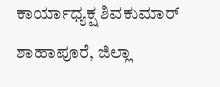ಕಾರ್ಯಾಧ್ಯಕ್ಷ ಶಿವಕುಮಾರ್ ಶಾಹಾಪೂರೆ, ಜಿಲ್ಲಾ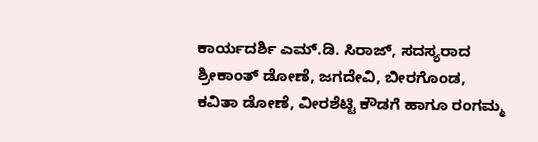ಕಾರ್ಯದರ್ಶಿ ಎಮ್.ಡಿ. ಸಿರಾಜ್, ಸದಸ್ಯರಾದ ಶ್ರೀಕಾಂತ್ ಡೋಣೆ, ಜಗದೇವಿ, ಬೀರಗೊಂಡ, ಕವಿತಾ ಡೋಣೆ, ವೀರಶೆಟ್ಟಿ ಕೌಡಗೆ ಹಾಗೂ ರಂಗಮ್ಮ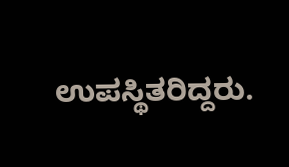ಉಪಸ್ಥಿತರಿದ್ದರು.